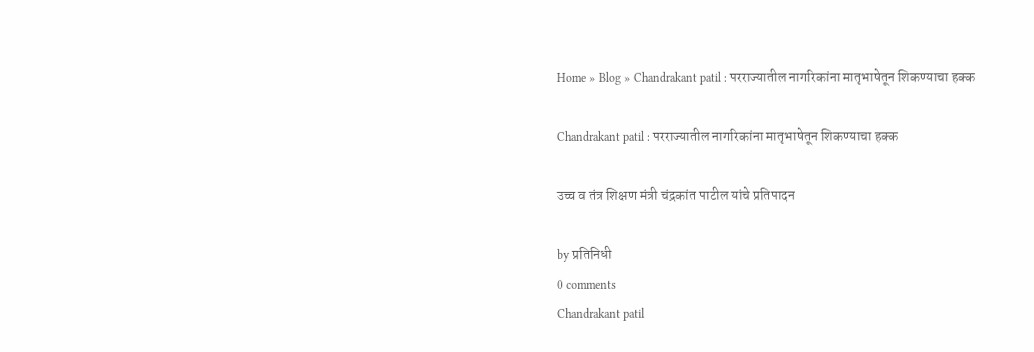Home » Blog » Chandrakant patil : परराज्यातील नागरिकांना मातृभाषेतून शिकण्याचा हक्क

Chandrakant patil : परराज्यातील नागरिकांना मातृभाषेतून शिकण्याचा हक्क

उच्च व तंत्र शिक्षण मंत्री चंद्रकांत पाटील यांचे प्रतिपादन

by प्रतिनिधी
0 comments
Chandrakant patil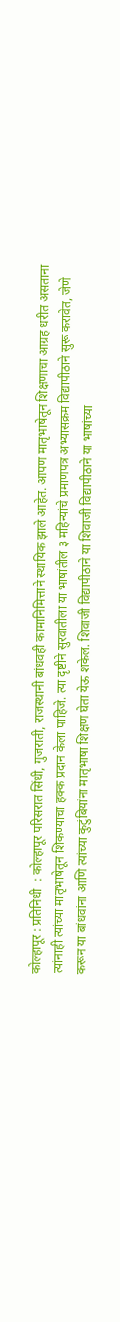कोल्हापूर : प्रतिनिधी  : कोल्हापूर परिसरात सिंधी, गुजराती, राजस्थानी बांधवही कामानिमित्ताने स्थायिक झाले आहेत. आपण मातृभाषेतून शिक्षणाचा आग्रह धरीत असताना त्यांनाही त्यांच्या मातृभाषेतून शिकण्याचा हक्क प्रदान केला पाहिजे. त्या दृष्टीने सुरवातीला या भाषांतील ३ महिन्यांचे प्रमाणपत्र अभ्यासक्रम विद्यापीठाने सुरू करावेत, जेणे करून या बांधवांना आणि त्यांच्या कुटुंबियांना मातृभाषा शिक्षण घेता येऊ शकेल. शिवाजी विद्यापीठाने या शिवाजी विद्यापीठाने या भाषांच्या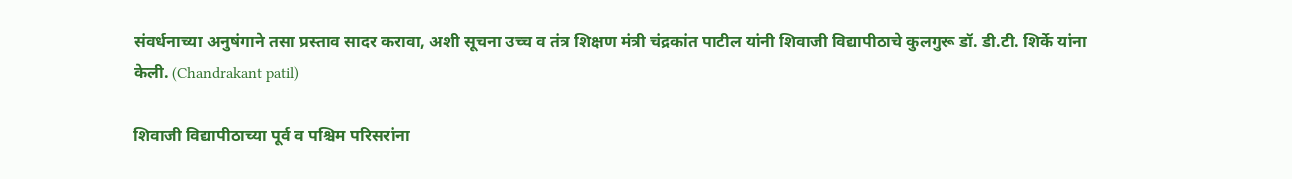संवर्धनाच्या अनुषंगाने तसा प्रस्ताव सादर करावा, अशी सूचना उच्च व तंत्र शिक्षण मंत्री चंद्रकांत पाटील यांनी शिवाजी विद्यापीठाचे कुलगुरू डॉ. डी.टी. शिर्के यांना केली. (Chandrakant patil)

शिवाजी विद्यापीठाच्या पूर्व व पश्चिम परिसरांना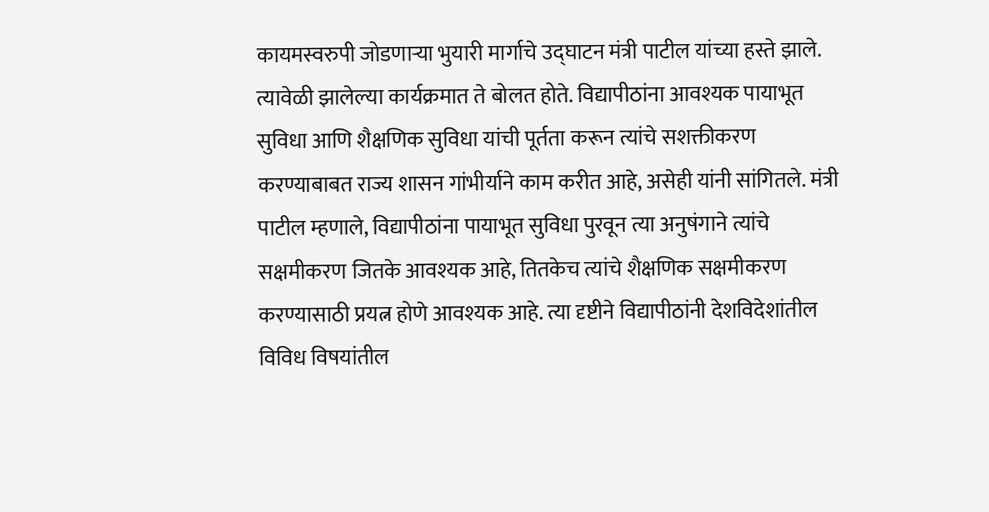कायमस्वरुपी जोडणाऱ्या भुयारी मार्गाचे उद्घाटन मंत्री पाटील यांच्या हस्ते झाले. त्यावेळी झालेल्या कार्यक्रमात ते बोलत होते. विद्यापीठांना आवश्यक पायाभूत सुविधा आणि शैक्षणिक सुविधा यांची पूर्तता करून त्यांचे सशक्तीकरण करण्याबाबत राज्य शासन गांभीर्याने काम करीत आहे, असेही यांनी सांगितले. मंत्री पाटील म्हणाले, विद्यापीठांना पायाभूत सुविधा पुरवून त्या अनुषंगाने त्यांचे सक्षमीकरण जितके आवश्यक आहे, तितकेच त्यांचे शैक्षणिक सक्षमीकरण करण्यासाठी प्रयत्न होणे आवश्यक आहे. त्या दृष्टीने विद्यापीठांनी देशविदेशांतील विविध विषयांतील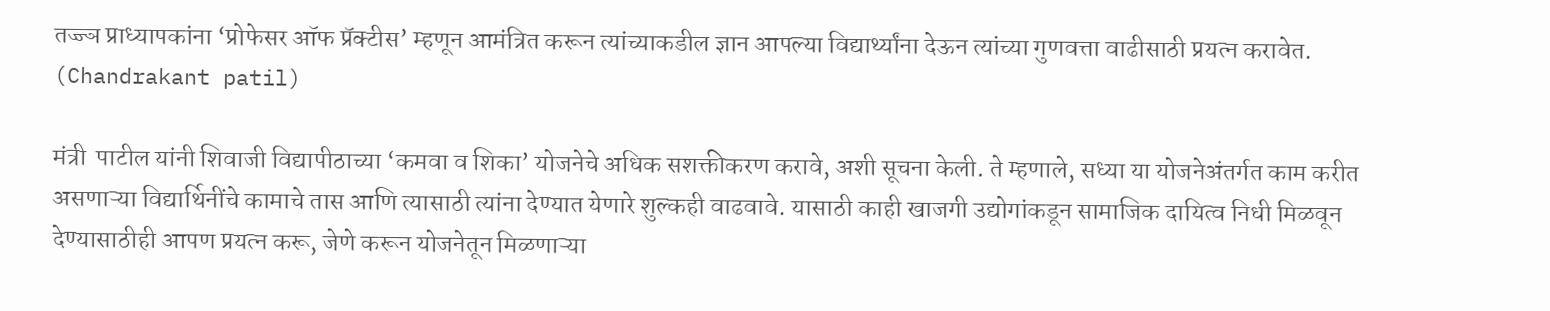तज्ज्ञ प्राध्यापकांना ‘प्रोफेसर ऑफ प्रॅक्टीस’ म्हणून आमंत्रित करून त्यांच्याकडील ज्ञान आपल्या विद्यार्थ्यांना देऊन त्यांच्या गुणवत्ता वाढीसाठी प्रयत्न करावेत. (Chandrakant patil)

मंत्री  पाटील यांनी शिवाजी विद्यापीठाच्या ‘कमवा व शिका’ योजनेचे अधिक सशक्तीकरण करावे, अशी सूचना केली. ते म्हणाले, सध्या या योजनेअंतर्गत काम करीत असणाऱ्या विद्यार्थिनींचे कामाचे तास आणि त्यासाठी त्यांना देण्यात येणारे शुल्कही वाढवावे. यासाठी काही खाजगी उद्योगांकडून सामाजिक दायित्व निधी मिळवून देण्यासाठीही आपण प्रयत्न करू, जेणे करून योजनेतून मिळणाऱ्या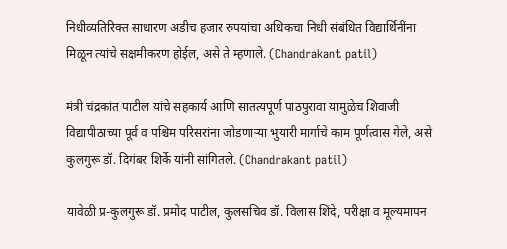निधीव्यतिरिक्त साधारण अडीच हजार रुपयांचा अधिकचा निधी संबंधित विद्यार्थिनींना मिळून त्यांचे सक्षमीकरण होईल, असे ते म्हणाले. (Chandrakant patil)

मंत्री चंद्रकांत पाटील यांचे सहकार्य आणि सातत्यपूर्ण पाठपुरावा यामुळेच शिवाजी विद्यापीठाच्या पूर्व व पश्चिम परिसरांना जोडणाऱ्या भुयारी मार्गाचे काम पूर्णत्वास गेले, असे कुलगुरू डॉ. दिगंबर शिर्के यांनी सांगितले. (Chandrakant patil)

यावेळी प्र-कुलगुरू डॉ. प्रमोद पाटील, कुलसचिव डॉ. विलास शिंदे, परीक्षा व मूल्यमापन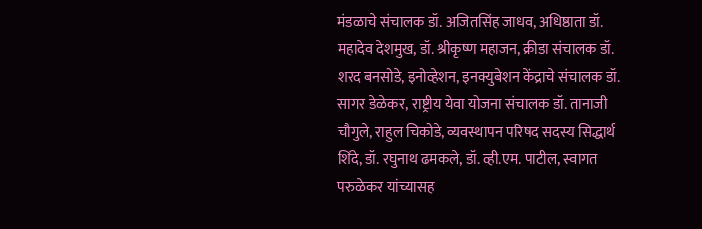मंडळाचे संचालक डॉ. अजितसिंह जाधव, अधिष्ठाता डॉ. महादेव देशमुख, डॉ. श्रीकृष्ण महाजन, क्रीडा संचालक डॉ. शरद बनसोडे, इनोव्हेशन, इनक्युबेशन केंद्राचे संचालक डॉ. सागर डेळेकर, राष्ट्रीय येवा योजना संचालक डॉ. तानाजी चौगुले, राहुल चिकोडे, व्यवस्थापन परिषद सदस्य सिद्धार्थ शिंदे, डॉ. रघुनाथ ढमकले, डॉ. व्ही.एम. पाटील, स्वागत परुळेकर यांच्यासह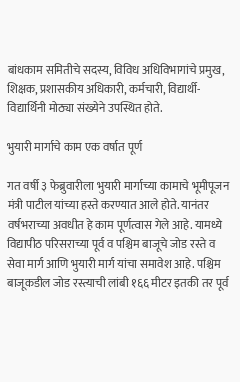बांधकाम समितीचे सदस्य, विविध अधिविभागांचे प्रमुख, शिक्षक, प्रशासकीय अधिकारी, कर्मचारी, विद्यार्थी-विद्यार्थिनी मोठ्या संख्येने उपस्थित होते.

भुयारी मार्गाचे काम एक वर्षात पूर्ण

गत वर्षी ३ फेब्रुवारीला भुयारी मार्गाच्या कामाचे भूमीपूजन मंत्री पाटील यांच्या हस्ते करण्यात आले होते. यानंतर वर्षभराच्या अवधीत हे काम पूर्णत्वास गेले आहे. यामध्ये विद्यापीठ परिसराच्या पूर्व व पश्चिम बाजूचे जोड रस्ते व सेवा मार्ग आणि भुयारी मार्ग यांचा समावेश आहे. पश्चिम बाजूकडील जोड रस्त्याची लांबी १६६ मीटर इतकी तर पूर्व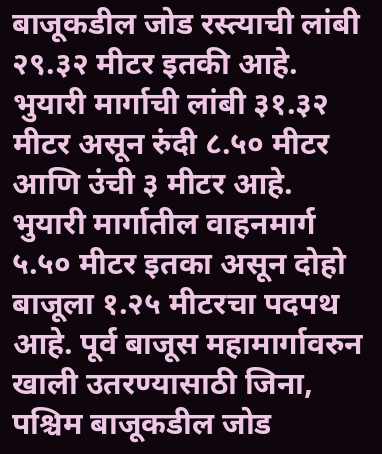बाजूकडील जोड रस्त्याची लांबी २९.३२ मीटर इतकी आहे. भुयारी मार्गाची लांबी ३१.३२ मीटर असून रुंदी ८.५० मीटर आणि उंची ३ मीटर आहे. भुयारी मार्गातील वाहनमार्ग ५.५० मीटर इतका असून दोहो बाजूला १.२५ मीटरचा पदपथ आहे. पूर्व बाजूस महामार्गावरुन खाली उतरण्यासाठी जिना, पश्चिम बाजूकडील जोड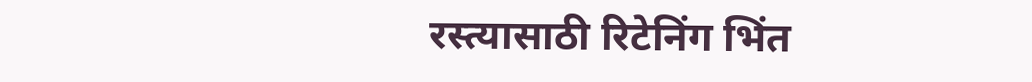रस्त्यासाठी रिटेनिंग भिंत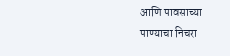आणि पावसाच्या पाण्याचा निचरा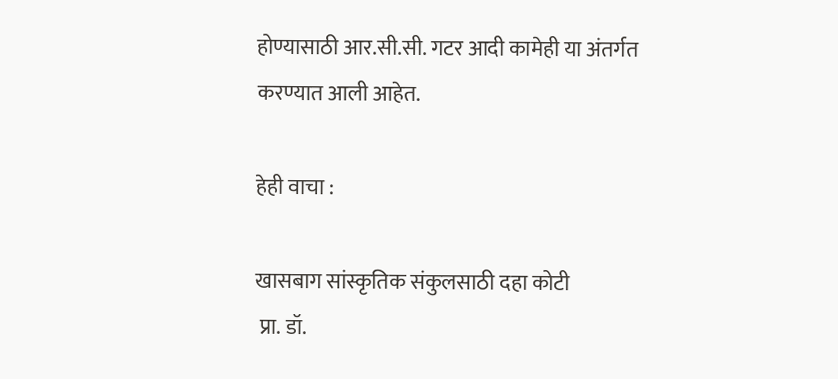होण्यासाठी आर.सी.सी. गटर आदी कामेही या अंतर्गत करण्यात आली आहेत.

हेही वाचा :

खासबाग सांस्कृतिक संकुलसाठी दहा कोटी
 प्रा. डॉ.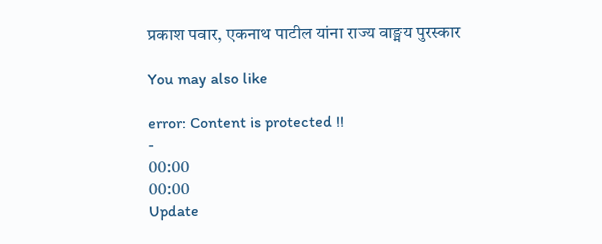प्रकाश पवार, एकनाथ पाटील यांना राज्य वाङ्मय पुरस्कार

You may also like

error: Content is protected !!
-
00:00
00:00
Update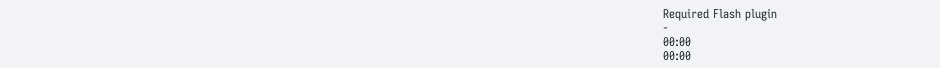Required Flash plugin
-
00:00
00:00